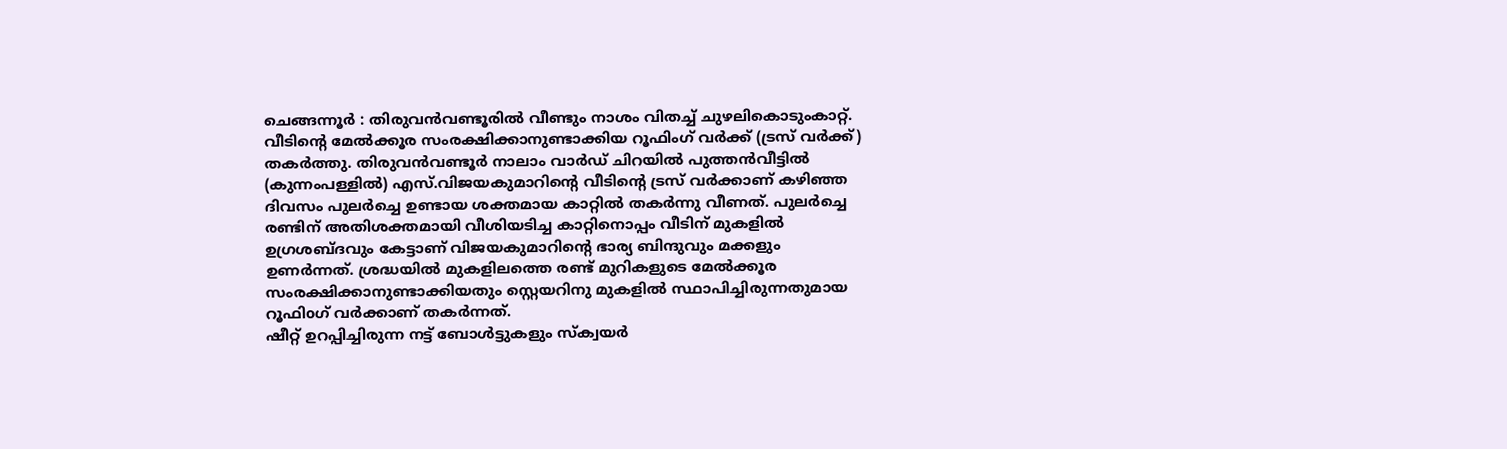ചെങ്ങന്നൂർ : തിരുവൻവണ്ടൂരിൽ വീണ്ടും നാശം വിതച്ച് ചുഴലികൊടുംകാറ്റ്. വീടിന്റെ മേൽക്കൂര സംരക്ഷിക്കാനുണ്ടാക്കിയ റൂഫിംഗ് വർക്ക് (ട്രസ് വർക്ക്) തകർത്തു. തിരുവൻവണ്ടൂർ നാലാം വാർഡ് ചിറയിൽ പുത്തൻവീട്ടിൽ (കുന്നംപള്ളിൽ) എസ്.വിജയകുമാറിന്റെ വീടിന്റെ ട്രസ് വർക്കാണ് കഴിഞ്ഞ ദിവസം പുലർച്ചെ ഉണ്ടായ ശക്തമായ കാറ്റിൽ തകർന്നു വീണത്. പുലർച്ചെ രണ്ടിന് അതിശക്തമായി വീശിയടിച്ച കാറ്റിനൊപ്പം വീടിന് മുകളിൽ ഉഗ്രശബ്ദവും കേട്ടാണ് വിജയകുമാറിന്റെ ഭാര്യ ബിന്ദുവും മക്കളും ഉണർന്നത്. ശ്രദ്ധയിൽ മുകളിലത്തെ രണ്ട് മുറികളുടെ മേൽക്കൂര സംരക്ഷിക്കാനുണ്ടാക്കിയതും സ്റ്റെയറിനു മുകളിൽ സ്ഥാപിച്ചിരുന്നതുമായ റൂഫിoഗ് വർക്കാണ് തകർന്നത്.
ഷീറ്റ് ഉറപ്പിച്ചിരുന്ന നട്ട് ബോൾട്ടുകളും സ്ക്വയർ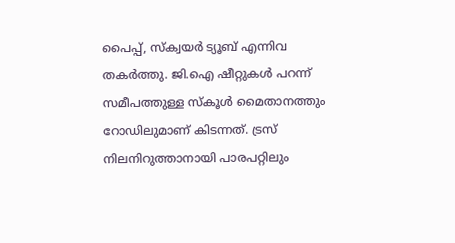പൈപ്പ്, സ്ക്വയർ ട്യൂബ് എന്നിവ തകർത്തു. ജി.ഐ ഷീറ്റുകൾ പറന്ന് സമീപത്തുള്ള സ്കൂൾ മൈതാനത്തും റോഡിലുമാണ് കിടന്നത്. ട്രസ് നിലനിറുത്താനായി പാരപറ്റിലും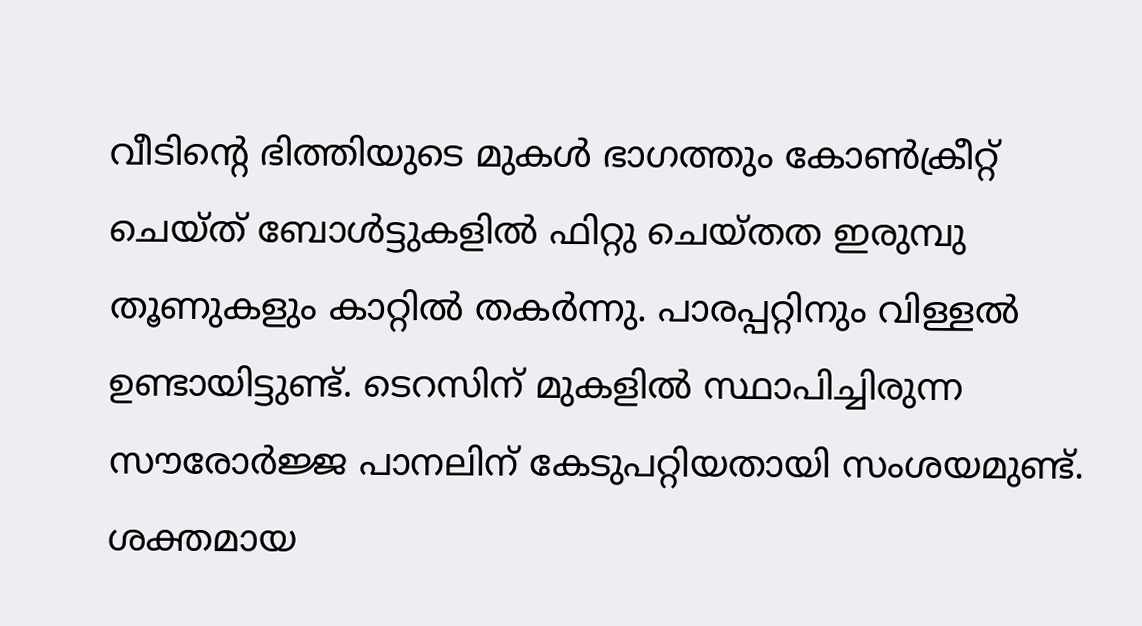വീടിന്റെ ഭിത്തിയുടെ മുകൾ ഭാഗത്തും കോൺക്രീറ്റ് ചെയ്ത് ബോൾട്ടുകളിൽ ഫിറ്റു ചെയ്തത ഇരുമ്പു തൂണുകളും കാറ്റിൽ തകർന്നു. പാരപ്പറ്റിനും വിള്ളൽ ഉണ്ടായിട്ടുണ്ട്. ടെറസിന് മുകളിൽ സ്ഥാപിച്ചിരുന്ന സൗരോർജ്ജ പാനലിന് കേടുപറ്റിയതായി സംശയമുണ്ട്. ശക്തമായ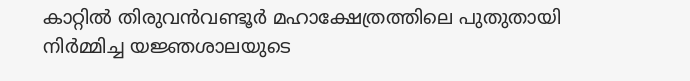കാറ്റിൽ തിരുവൻവണ്ടൂർ മഹാക്ഷേത്രത്തിലെ പുതുതായി നിർമ്മിച്ച യജ്ഞശാലയുടെ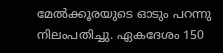മേൽക്കൂരയുടെ ഓടും പറന്നു നിലംപതിച്ചു. ഏകദേശം 150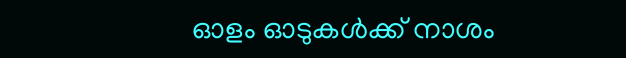ഓളം ഓടുകൾക്ക് നാശം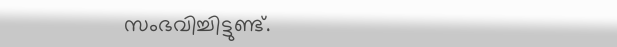സംഭവിച്ചിട്ടുണ്ട്.